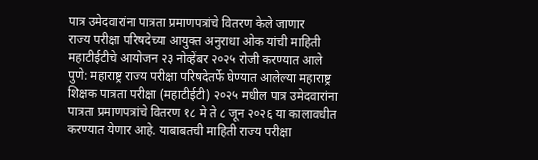पात्र उमेदवारांना पात्रता प्रमाणपत्रांचे वितरण केले जाणार
राज्य परीक्षा परिषदेच्या आयुक्त अनुराधा ओक यांची माहिती
महाटीईटीचे आयोजन २३ नोव्हेंबर २०२५ रोजी करण्यात आले
पुणे: महाराष्ट्र राज्य परीक्षा परिषदेतर्फे घेण्यात आलेल्या महाराष्ट्र शिक्षक पात्रता परीक्षा (महाटीईटी) २०२५ मधील पात्र उमेदवारांना पात्रता प्रमाणपत्रांचे वितरण १८ मे ते ८ जून २०२६ या कालावधीत करण्यात येणार आहे. याबाबतची माहिती राज्य परीक्षा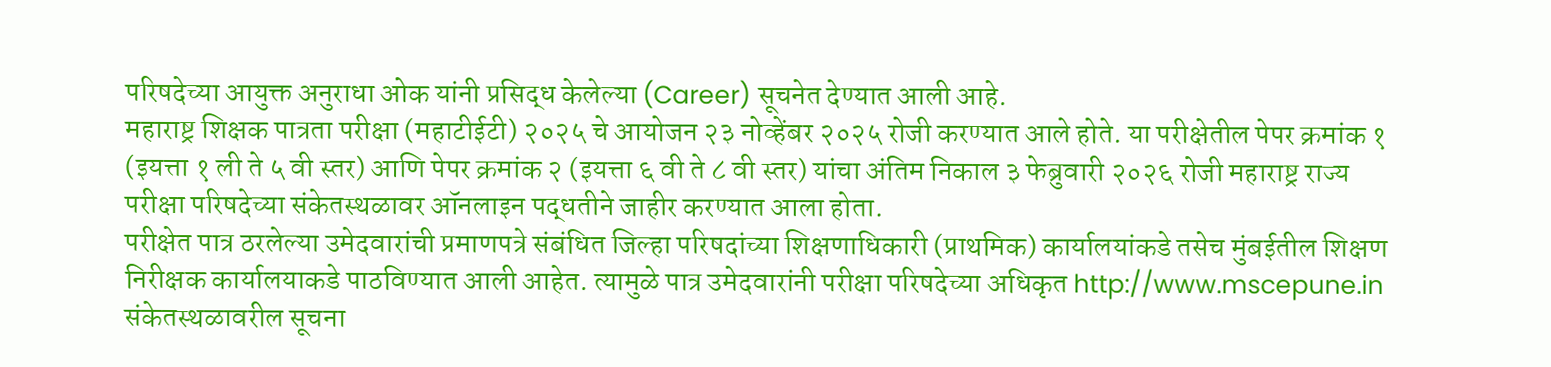परिषदेच्या आयुक्त अनुराधा ओक यांनी प्रसिद्ध केलेल्या (Career) सूचनेत देण्यात आली आहे.
महाराष्ट्र शिक्षक पात्रता परीक्षा (महाटीईटी) २०२५ चे आयोजन २३ नोव्हेंबर २०२५ रोजी करण्यात आले होते. या परीक्षेतील पेपर क्रमांक १ (इयत्ता १ ली ते ५ वी स्तर) आणि पेपर क्रमांक २ (इयत्ता ६ वी ते ८ वी स्तर) यांचा अंतिम निकाल ३ फेब्रुवारी २०२६ रोजी महाराष्ट्र राज्य परीक्षा परिषदेच्या संकेतस्थळावर ऑनलाइन पद्धतीने जाहीर करण्यात आला होता.
परीक्षेत पात्र ठरलेल्या उमेदवारांची प्रमाणपत्रे संबंधित जिल्हा परिषदांच्या शिक्षणाधिकारी (प्राथमिक) कार्यालयांकडे तसेच मुंबईतील शिक्षण निरीक्षक कार्यालयाकडे पाठविण्यात आली आहेत. त्यामुळे पात्र उमेदवारांनी परीक्षा परिषदेच्या अधिकृत http://www.mscepune.in संकेतस्थळावरील सूचना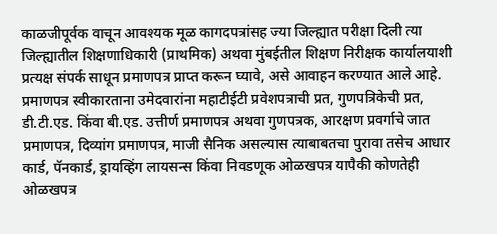काळजीपूर्वक वाचून आवश्यक मूळ कागदपत्रांसह ज्या जिल्ह्यात परीक्षा दिली त्या जिल्ह्यातील शिक्षणाधिकारी (प्राथमिक) अथवा मुंबईतील शिक्षण निरीक्षक कार्यालयाशी प्रत्यक्ष संपर्क साधून प्रमाणपत्र प्राप्त करून घ्यावे, असे आवाहन करण्यात आले आहे.
प्रमाणपत्र स्वीकारताना उमेदवारांना महाटीईटी प्रवेशपत्राची प्रत, गुणपत्रिकेची प्रत, डी.टी.एड. किंवा बी.एड. उत्तीर्ण प्रमाणपत्र अथवा गुणपत्रक, आरक्षण प्रवर्गाचे जात प्रमाणपत्र, दिव्यांग प्रमाणपत्र, माजी सैनिक असल्यास त्याबाबतचा पुरावा तसेच आधार कार्ड, पॅनकार्ड, ड्रायव्हिंग लायसन्स किंवा निवडणूक ओळखपत्र यापैकी कोणतेही ओळखपत्र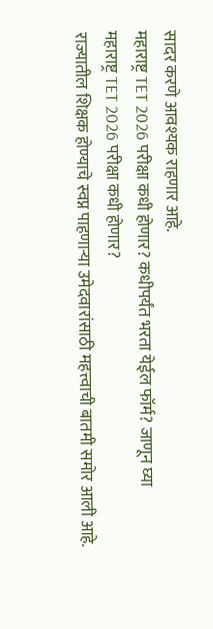सादर करणे आवश्यक राहणार आहे.
महाराष्ट्र TET 2026 परीक्षा कधी होणार? कधीपर्यंत भरता येईल फॉर्म? जाणून घ्या
महाराष्ट्र TET 2026 परीक्षा कधी होणार?
राज्यातील शिक्षक होण्याचे स्वप्न पाहणाऱ्या उमेदवारांसाठी महत्त्वाची बातमी समोर आली आहे.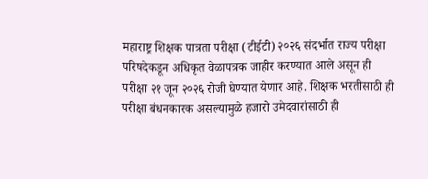महाराष्ट्र शिक्षक पात्रता परीक्षा (टीईटी) २०२६ संदर्भात राज्य परीक्षा परिषदेकडून अधिकृत वेळापत्रक जाहीर करण्यात आले असून ही परीक्षा २१ जून २०२६ रोजी घेण्यात येणार आहे. शिक्षक भरतीसाठी ही परीक्षा बंधनकारक असल्यामुळे हजारो उमेदवारांसाठी ही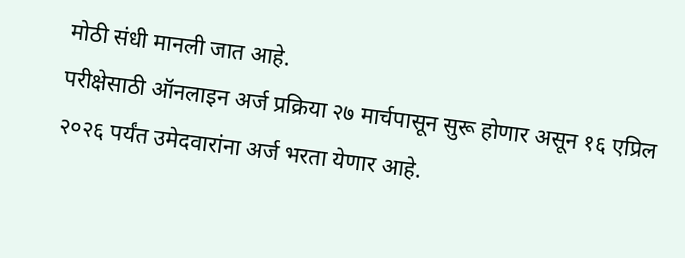मोठी संधी मानली जात आहे.
परीक्षेसाठी ऑनलाइन अर्ज प्रक्रिया २७ मार्चपासून सुरू होणार असून १६ एप्रिल २०२६ पर्यंत उमेदवारांना अर्ज भरता येणार आहे.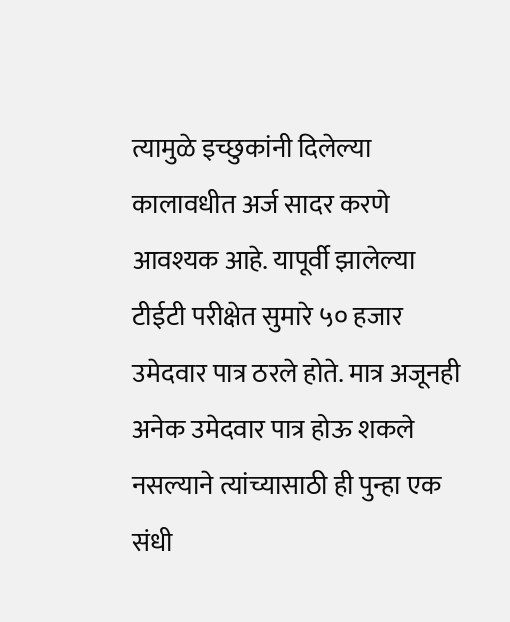त्यामुळे इच्छुकांनी दिलेल्या कालावधीत अर्ज सादर करणे आवश्यक आहे. यापूर्वी झालेल्या टीईटी परीक्षेत सुमारे ५० हजार उमेदवार पात्र ठरले होते. मात्र अजूनही अनेक उमेदवार पात्र होऊ शकले नसल्याने त्यांच्यासाठी ही पुन्हा एक संधी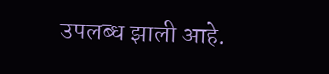उपलब्ध झाली आहे.